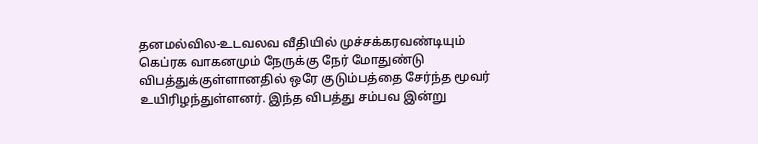தனமல்வில-உடவலவ வீதியில் முச்சக்கரவண்டியும் கெப்ரக வாகனமும் நேருக்கு நேர் மோதுண்டு விபத்துக்குள்ளானதில் ஒரே குடும்பத்தை சேர்ந்த மூவர் உயிரிழந்துள்ளனர். இந்த விபத்து சம்பவ இன்று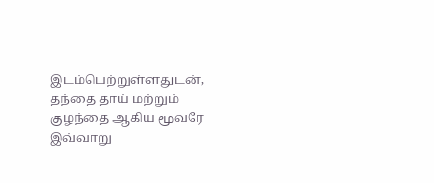இடம்பெற்றுள்ளதுடன், தந்தை தாய் மற்றும் குழந்தை ஆகிய மூவரே இவ்வாறு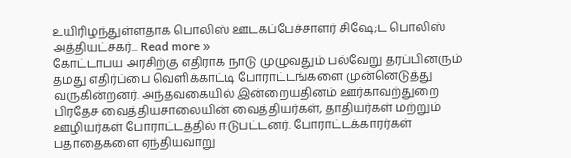உயிரிழந்துள்ளதாக பொலிஸ் ஊடகப்பேச்சாளர் சிஷே;ட பொலிஸ் அத்தியட்சகர்... Read more »
கோட்டாபய அரசிற்கு எதிராக நாடு முழுவதும் பல்வேறு தரப்பினரும் தமது எதிர்ப்பை வெளிக்காட்டி போராட்டங்களை முன்னெடுத்து வருகின்றனர். அந்தவகையில் இன்றையதினம் ஊர்காவற்துறை பிரதேச வைத்தியசாலையின் வைத்தியர்கள், தாதியர்கள் மற்றும் ஊழியர்கள் போராட்டத்தில் ஈடுபட்டனர். போராட்டக்காரர்கள் பதாதைகளை ஏந்தியவாறு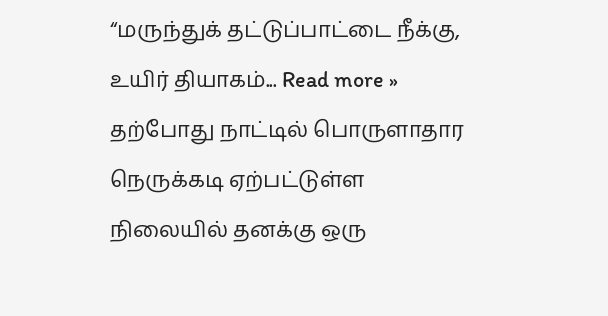“மருந்துக் தட்டுப்பாட்டை நீக்கு, உயிர் தியாகம்... Read more »
தற்போது நாட்டில் பொருளாதார நெருக்கடி ஏற்பட்டுள்ள நிலையில் தனக்கு ஒரு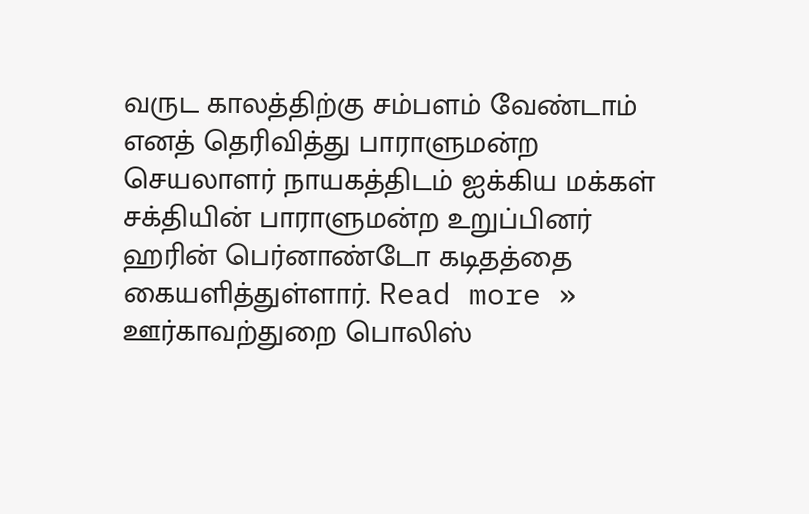வருட காலத்திற்கு சம்பளம் வேண்டாம் எனத் தெரிவித்து பாராளுமன்ற செயலாளர் நாயகத்திடம் ஐக்கிய மக்கள் சக்தியின் பாராளுமன்ற உறுப்பினர் ஹரின் பெர்னாண்டோ கடிதத்தை கையளித்துள்ளார். Read more »
ஊர்காவற்துறை பொலிஸ்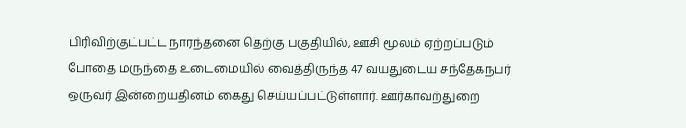பிரிவிற்குட்பட்ட நாரந்தனை தெற்கு பகுதியில், ஊசி மூலம் ஏற்றப்படும் போதை மருந்தை உடைமையில் வைத்திருந்த 47 வயதுடைய சந்தேகநபர் ஒருவர் இன்றையதினம் கைது செய்யப்பட்டுள்ளார். ஊர்காவற்துறை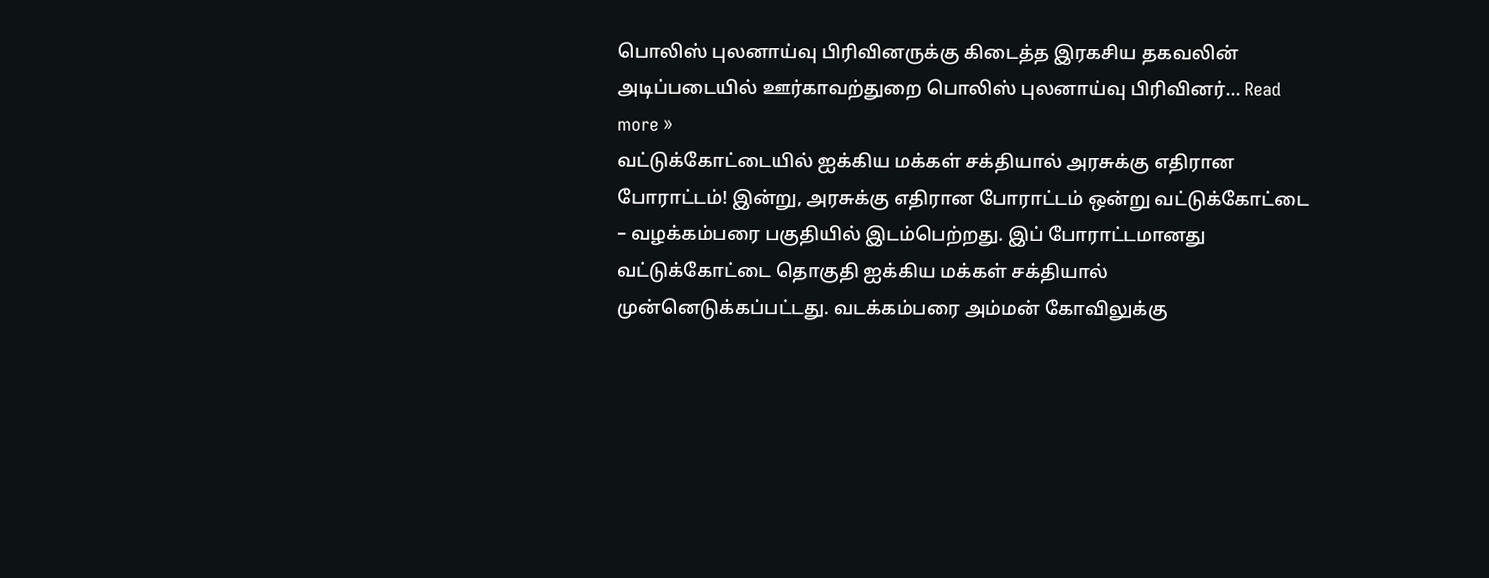பொலிஸ் புலனாய்வு பிரிவினருக்கு கிடைத்த இரகசிய தகவலின் அடிப்படையில் ஊர்காவற்துறை பொலிஸ் புலனாய்வு பிரிவினர்... Read more »
வட்டுக்கோட்டையில் ஐக்கிய மக்கள் சக்தியால் அரசுக்கு எதிரான போராட்டம்! இன்று, அரசுக்கு எதிரான போராட்டம் ஒன்று வட்டுக்கோட்டை – வழக்கம்பரை பகுதியில் இடம்பெற்றது. இப் போராட்டமானது வட்டுக்கோட்டை தொகுதி ஐக்கிய மக்கள் சக்தியால் முன்னெடுக்கப்பட்டது. வடக்கம்பரை அம்மன் கோவிலுக்கு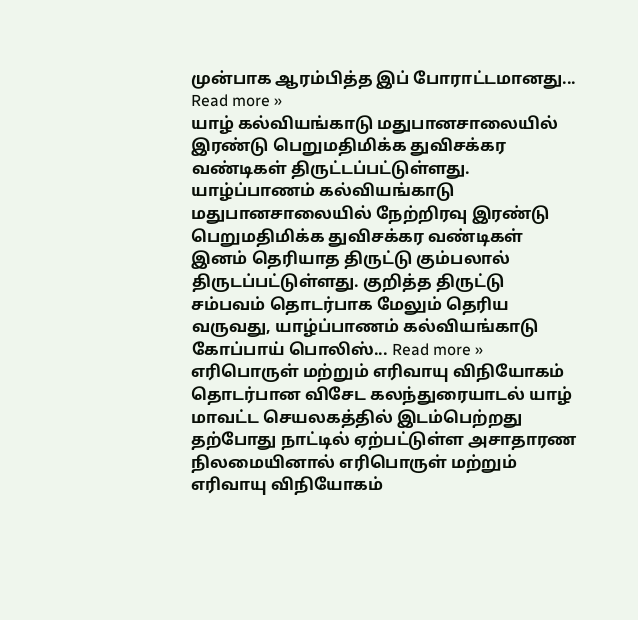முன்பாக ஆரம்பித்த இப் போராட்டமானது... Read more »
யாழ் கல்வியங்காடு மதுபானசாலையில் இரண்டு பெறுமதிமிக்க துவிசக்கர வண்டிகள் திருட்டப்பட்டுள்ளது. யாழ்ப்பாணம் கல்வியங்காடு மதுபானசாலையில் நேற்றிரவு இரண்டு பெறுமதிமிக்க துவிசக்கர வண்டிகள் இனம் தெரியாத திருட்டு கும்பலால் திருடப்பட்டுள்ளது. குறித்த திருட்டு சம்பவம் தொடர்பாக மேலும் தெரிய வருவது, யாழ்ப்பாணம் கல்வியங்காடு கோப்பாய் பொலிஸ்... Read more »
எரிபொருள் மற்றும் எரிவாயு விநியோகம் தொடர்பான விசேட கலந்துரையாடல் யாழ் மாவட்ட செயலகத்தில் இடம்பெற்றது தற்போது நாட்டில் ஏற்பட்டுள்ள அசாதாரண நிலமையினால் எரிபொருள் மற்றும் எரிவாயு விநியோகம்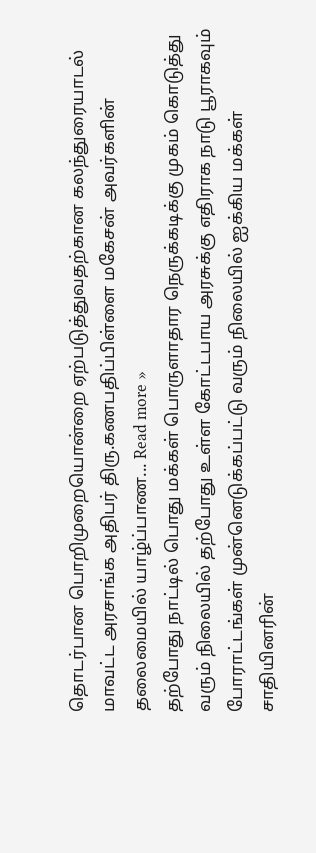தொடர்பான பொறிமுறையொன்றை ஏற்படுத்துவதற்கான கலந்துரையாடல் மாவட்ட அரசாங்க அதிபர் திரு.கணபதிப்பிள்ளை மகேசன் அவர்களின் தலைமையில் யாழ்ப்பாண... Read more »
தற்போது நாட்டில் பொது மக்கள் பொருளாதார நெருக்கடிக்கு முகம் கொடுத்து வரும் நிலையில் தற்போது உள்ள கோட்டபாய அரசுக்கு எதிராக நாடு பூராகவும் போராட்டங்கள் முன்னெடுக்கப்பட்டு வரும் நிலையில் ஐக்கிய மக்கள் சாதியினரின்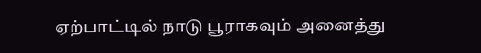ஏற்பாட்டில் நாடு பூராகவும் அனைத்து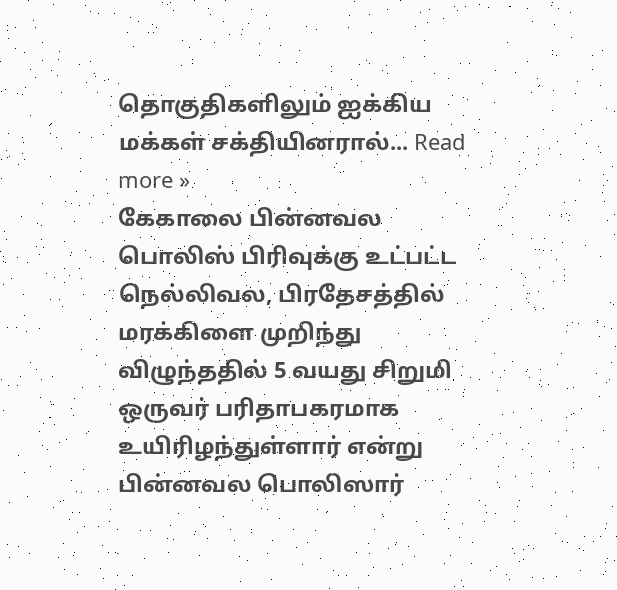தொகுதிகளிலும் ஐக்கிய மக்கள் சக்தியினரால்... Read more »
கேகாலை பின்னவல பொலிஸ் பிரிவுக்கு உட்பட்ட நெல்லிவல, பிரதேசத்தில் மரக்கிளை முறிந்து விழுந்ததில் 5 வயது சிறுமி ஒருவர் பரிதாபகரமாக உயிரிழந்துள்ளார் என்று பின்னவல பொலிஸார்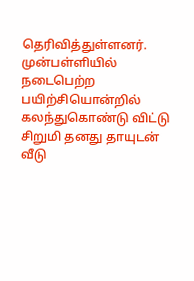தெரிவித்துள்ளனர். முன்பள்ளியில் நடைபெற்ற பயிற்சியொன்றில் கலந்துகொண்டு விட்டு சிறுமி தனது தாயுடன் வீடு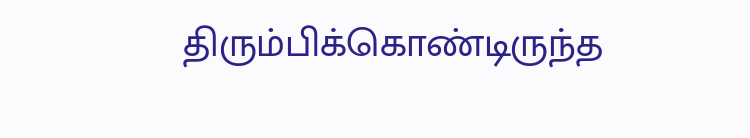திரும்பிக்கொண்டிருந்த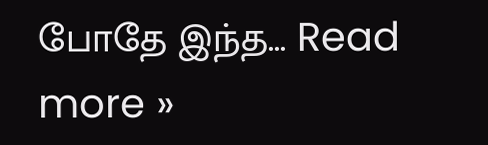போதே இந்த... Read more »